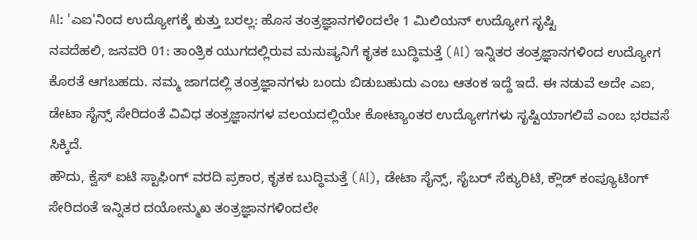AI: 'ಎಐ'ನಿಂದ ಉದ್ಯೋಗಕ್ಕೆ ಕುತ್ತು ಬರಲ್ಲ: ಹೊಸ ತಂತ್ರಜ್ಞಾನಗಳಿಂದಲೇ 1 ಮಿಲಿಯನ್ ಉದ್ಯೋಗ ಸೃಷ್ಟಿ
ನವದೆಹಲಿ, ಜನವರಿ 01: ತಾಂತ್ರಿಕ ಯುಗದಲ್ಲಿರುವ ಮನುಷ್ಯನಿಗೆ ಕೃತಕ ಬುದ್ಧಿಮತ್ತೆ (AI) ಇನ್ನಿತರ ತಂತ್ರಜ್ಞಾನಗಳಿಂದ ಉದ್ಯೋಗ ಕೊರತೆ ಆಗಬಹದು. ನಮ್ಮ ಜಾಗದಲ್ಲಿ ತಂತ್ರಜ್ಞಾನಗಳು ಬಂದು ಬಿಡುಬಹುದು ಎಂಬ ಆತಂಕ ಇದ್ದೆ ಇದೆ. ಈ ನಡುವೆ ಅದೇ ಎಐ, ಡೇಟಾ ಸೈನ್ಸ್ ಸೇರಿದಂತೆ ವಿವಿಧ ತಂತ್ರಜ್ಞಾನಗಳ ವಲಯದಲ್ಲಿಯೇ ಕೋಟ್ಯಾಂತರ ಉದ್ಯೋಗಗಳು ಸೃಷ್ಟಿಯಾಗಲಿವೆ ಎಂಬ ಭರವಸೆ ಸಿಕ್ಕಿದೆ.
ಹೌದು, ಕ್ವೆಸ್ ಐಟಿ ಸ್ಟಾಫಿಂಗ್ ವರದಿ ಪ್ರಕಾರ, ಕೃತಕ ಬುದ್ಧಿಮತ್ತೆ (AI), ಡೇಟಾ ಸೈನ್ಸ್, ಸೈಬರ್ ಸೆಕ್ಯುರಿಟಿ, ಕ್ಲೌಡ್ ಕಂಪ್ಯೂಟಿಂಗ್ ಸೇರಿದಂತೆ ಇನ್ನಿತರ ದಯೋನ್ಮುಖ ತಂತ್ರಜ್ಞಾನಗಳಿಂದಲೇ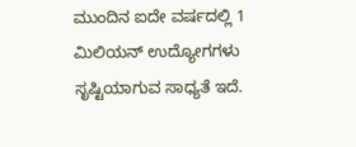ಮುಂದಿನ ಐದೇ ವರ್ಷದಲ್ಲಿ 1 ಮಿಲಿಯನ್ ಉದ್ಯೋಗಗಳು ಸೃಷ್ಟಿಯಾಗುವ ಸಾಧ್ಯತೆ ಇದೆ.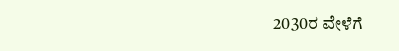2030ರ ವೇಳೆಗೆ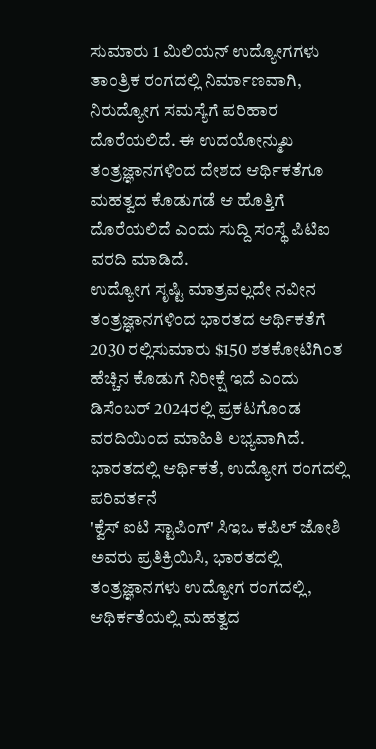ಸುಮಾರು 1 ಮಿಲಿಯನ್ ಉದ್ಯೋಗಗಳು ತಾಂತ್ರಿಕ ರಂಗದಲ್ಲಿ ನಿರ್ಮಾಣವಾಗಿ, ನಿರುದ್ಯೋಗ ಸಮಸ್ಯೆಗೆ ಪರಿಹಾರ ದೊರೆಯಲಿದೆ. ಈ ಉದಯೋನ್ಮುಖ ತಂತ್ರಜ್ಞಾನಗಳಿಂದ ದೇಶದ ಆರ್ಥಿಕತೆಗೂ ಮಹತ್ವದ ಕೊಡುಗಡೆ ಆ ಹೊತ್ತಿಗೆ ದೊರೆಯಲಿದೆ ಎಂದು ಸುದ್ದಿ ಸಂಸ್ಥೆ ಪಿಟಿಐ ವರದಿ ಮಾಡಿದೆ.
ಉದ್ಯೋಗ ಸೃಷ್ಟಿ ಮಾತ್ರವಲ್ಲದೇ ನವೀನ ತಂತ್ರಜ್ಞಾನಗಳಿಂದ ಭಾರತದ ಆರ್ಥಿಕತೆಗೆ 2030 ರಲ್ಲಿಸುಮಾರು $150 ಶತಕೋಟಿಗಿಂತ ಹೆಚ್ಚಿನ ಕೊಡುಗೆ ನಿರೀಕ್ಷೆ ಇದೆ ಎಂದು ಡಿಸೆಂಬರ್ 2024ರಲ್ಲಿ ಪ್ರಕಟಗೊಂಡ ವರದಿಯಿಂದ ಮಾಹಿತಿ ಲಭ್ಯವಾಗಿದೆ.
ಭಾರತದಲ್ಲಿ ಆರ್ಥಿಕತೆ, ಉದ್ಯೋಗ ರಂಗದಲ್ಲಿ ಪರಿವರ್ತನೆ
'ಕ್ವೆಸ್ ಐಟಿ ಸ್ಟಾಪಿಂಗ್' ಸಿಇಒ ಕಪಿಲ್ ಜೋಶಿ ಅವರು ಪ್ರತಿಕ್ರಿಯಿಸಿ, ಭಾರತದಲ್ಲಿ ತಂತ್ರಜ್ಞಾನಗಳು ಉದ್ಯೋಗ ರಂಗದಲ್ಲಿ, ಆಥಿರ್ಕತೆಯಲ್ಲಿ ಮಹತ್ವದ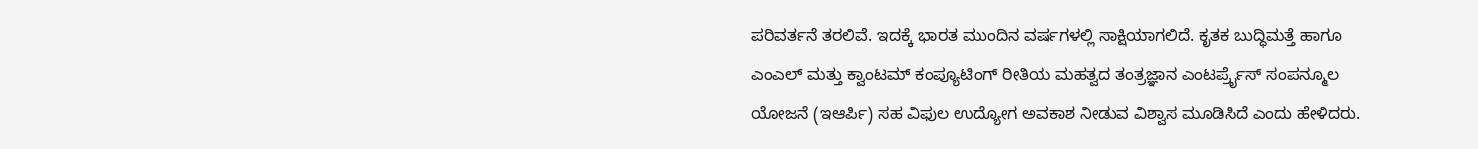ಪರಿವರ್ತನೆ ತರಲಿವೆ. ಇದಕ್ಕೆ ಭಾರತ ಮುಂದಿನ ವರ್ಷಗಳಲ್ಲಿ ಸಾಕ್ಷಿಯಾಗಲಿದೆ. ಕೃತಕ ಬುದ್ಧಿಮತ್ತೆ ಹಾಗೂ ಎಂಎಲ್ ಮತ್ತು ಕ್ವಾಂಟಮ್ ಕಂಪ್ಯೂಟಿಂಗ್ ರೀತಿಯ ಮಹತ್ವದ ತಂತ್ರಜ್ಞಾನ ಎಂಟರ್ಪ್ರೈಸ್ ಸಂಪನ್ಮೂಲ ಯೋಜನೆ (ಇಆರ್ಪಿ) ಸಹ ವಿಫುಲ ಉದ್ಯೋಗ ಅವಕಾಶ ನೀಡುವ ವಿಶ್ವಾಸ ಮೂಡಿಸಿದೆ ಎಂದು ಹೇಳಿದರು.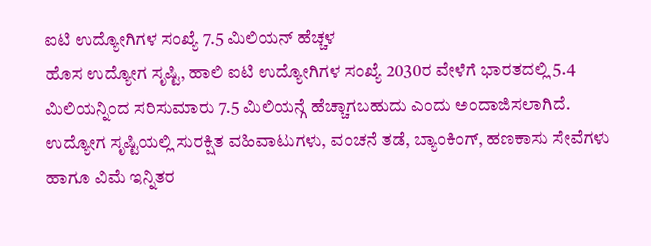ಐಟಿ ಉದ್ಯೋಗಿಗಳ ಸಂಖ್ಯೆ 7.5 ಮಿಲಿಯನ್ ಹೆಚ್ಚಳ
ಹೊಸ ಉದ್ಯೋಗ ಸೃಷ್ಟಿ, ಹಾಲಿ ಐಟಿ ಉದ್ಯೋಗಿಗಳ ಸಂಖ್ಯೆ 2030ರ ವೇಳೆಗೆ ಭಾರತದಲ್ಲಿ 5.4 ಮಿಲಿಯನ್ನಿಂದ ಸರಿಸುಮಾರು 7.5 ಮಿಲಿಯನ್ಗೆ ಹೆಚ್ಚಾಗಬಹುದು ಎಂದು ಅಂದಾಜಿಸಲಾಗಿದೆ. ಉದ್ಯೋಗ ಸೃಷ್ಟಿಯಲ್ಲಿ ಸುರಕ್ಷಿತ ವಹಿವಾಟುಗಳು, ವಂಚನೆ ತಡೆ, ಬ್ಯಾಂಕಿಂಗ್, ಹಣಕಾಸು ಸೇವೆಗಳು ಹಾಗೂ ವಿಮೆ ಇನ್ನಿತರ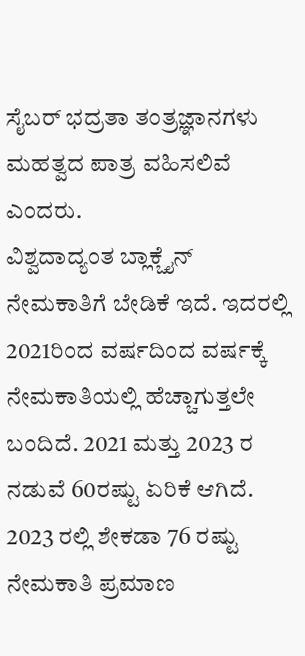ಸೈಬರ್ ಭದ್ರತಾ ತಂತ್ರಜ್ಞಾನಗಳು ಮಹತ್ವದ ಪಾತ್ರ ವಹಿಸಲಿವೆ ಎಂದರು.
ವಿಶ್ವದಾದ್ಯಂತ ಬ್ಲಾಕ್ಚೈನ್ ನೇಮಕಾತಿಗೆ ಬೇಡಿಕೆ ಇದೆ. ಇದರಲ್ಲಿ 2021ರಿಂದ ವರ್ಷದಿಂದ ವರ್ಷಕ್ಕೆ ನೇಮಕಾತಿಯಲ್ಲಿ ಹೆಚ್ಚಾಗುತ್ತಲೇ ಬಂದಿದೆ. 2021 ಮತ್ತು 2023 ರ ನಡುವೆ 60ರಷ್ಟು ಏರಿಕೆ ಆಗಿದೆ. 2023 ರಲ್ಲಿ ಶೇಕಡಾ 76 ರಷ್ಟು ನೇಮಕಾತಿ ಪ್ರಮಾಣ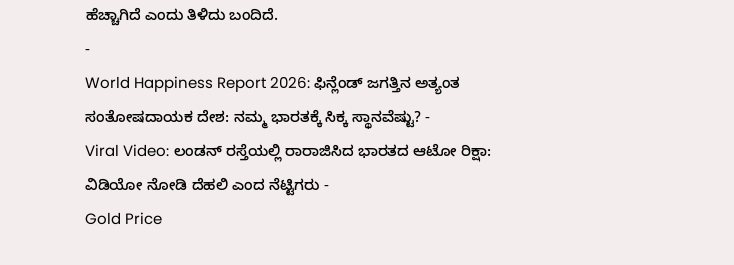ಹೆಚ್ಚಾಗಿದೆ ಎಂದು ತಿಳಿದು ಬಂದಿದೆ.
-
World Happiness Report 2026: ಫಿನ್ಲೆಂಡ್ ಜಗತ್ತಿನ ಅತ್ಯಂತ ಸಂತೋಷದಾಯಕ ದೇಶ: ನಮ್ಮ ಭಾರತಕ್ಕೆ ಸಿಕ್ಕ ಸ್ಥಾನವೆಷ್ಟು? -
Viral Video: ಲಂಡನ್ ರಸ್ತೆಯಲ್ಲಿ ರಾರಾಜಿಸಿದ ಭಾರತದ ಆಟೋ ರಿಕ್ಷಾ: ವಿಡಿಯೋ ನೋಡಿ ದೆಹಲಿ ಎಂದ ನೆಟ್ಟಿಗರು -
Gold Price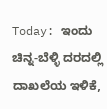Today: ಇಂದು ಚಿನ್ನ-ಬೆಳ್ಳಿ ದರದಲ್ಲಿ ದಾಖಲೆಯ ಇಳಿಕೆ,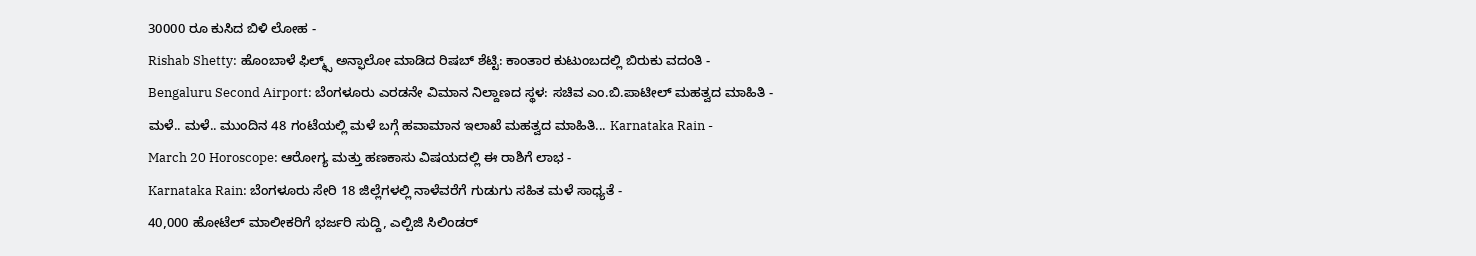30000 ರೂ ಕುಸಿದ ಬಿಳಿ ಲೋಹ -
Rishab Shetty: ಹೊಂಬಾಳೆ ಫಿಲ್ಮ್ಸ್ ಅನ್ಫಾಲೋ ಮಾಡಿದ ರಿಷಬ್ ಶೆಟ್ಟಿ: ಕಾಂತಾರ ಕುಟುಂಬದಲ್ಲಿ ಬಿರುಕು ವದಂತಿ -
Bengaluru Second Airport: ಬೆಂಗಳೂರು ಎರಡನೇ ವಿಮಾನ ನಿಲ್ದಾಣದ ಸ್ಥಳ: ಸಚಿವ ಎಂ.ಬಿ.ಪಾಟೀಲ್ ಮಹತ್ವದ ಮಾಹಿತಿ -
ಮಳೆ.. ಮಳೆ.. ಮುಂದಿನ 48 ಗಂಟೆಯಲ್ಲಿ ಮಳೆ ಬಗ್ಗೆ ಹವಾಮಾನ ಇಲಾಖೆ ಮಹತ್ವದ ಮಾಹಿತಿ... Karnataka Rain -
March 20 Horoscope: ಆರೋಗ್ಯ ಮತ್ತು ಹಣಕಾಸು ವಿಷಯದಲ್ಲಿ ಈ ರಾಶಿಗೆ ಲಾಭ -
Karnataka Rain: ಬೆಂಗಳೂರು ಸೇರಿ 18 ಜಿಲ್ಲೆಗಳಲ್ಲಿ ನಾಳೆವರೆಗೆ ಗುಡುಗು ಸಹಿತ ಮಳೆ ಸಾಧ್ಯತೆ -
40,000 ಹೋಟೆಲ್ ಮಾಲೀಕರಿಗೆ ಭರ್ಜರಿ ಸುದ್ದಿ, ಎಲ್ಪಿಜಿ ಸಿಲಿಂಡರ್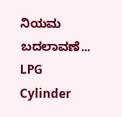ನಿಯಮ ಬದಲಾವಣೆ... LPG Cylinder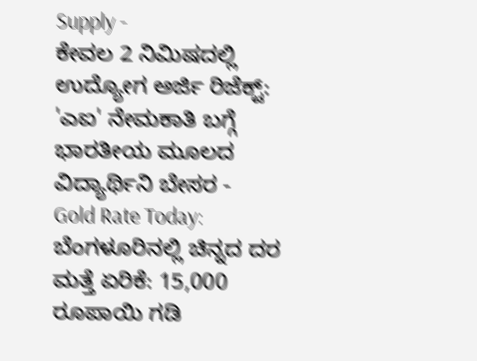Supply -
ಕೇವಲ 2 ನಿಮಿಷದಲ್ಲಿ ಉದ್ಯೋಗ ಅರ್ಜಿ ರಿಜೆಕ್ಟ್: 'ಎಐ' ನೇಮಕಾತಿ ಬಗ್ಗೆ ಭಾರತೀಯ ಮೂಲದ ವಿದ್ಯಾರ್ಥಿನಿ ಬೇಸರ -
Gold Rate Today: ಬೆಂಗಳೂರಿನಲ್ಲಿ ಚಿನ್ನದ ದರ ಮತ್ತೆ ಏರಿಕೆ: 15,000 ರೂಪಾಯಿ ಗಡಿ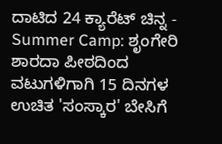ದಾಟಿದ 24 ಕ್ಯಾರೆಟ್ ಚಿನ್ನ -
Summer Camp: ಶೃಂಗೇರಿ ಶಾರದಾ ಪೀಠದಿಂದ ವಟುಗಳಿಗಾಗಿ 15 ದಿನಗಳ ಉಚಿತ 'ಸಂಸ್ಕಾರ' ಬೇಸಿಗೆ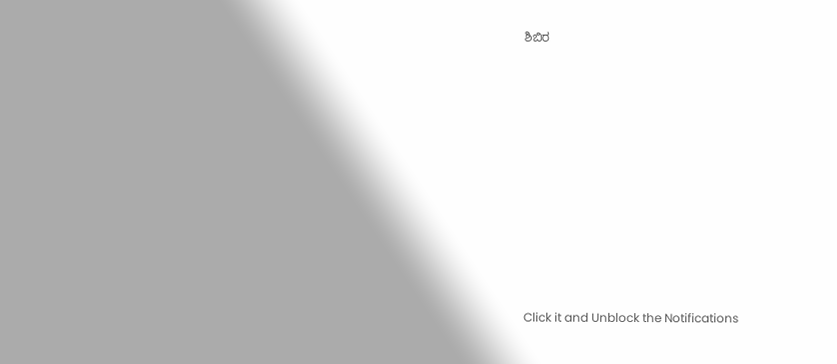ಶಿಬಿರ












Click it and Unblock the Notifications